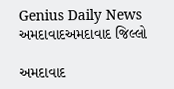Genius Daily News
અમદાવાદઅમદાવાદ જિલ્લો

અમદાવાદ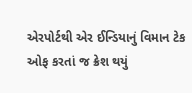એરપોર્ટથી એર ઈન્ડિયાનું વિમાન ટેક ઓફ કરતાં જ ક્રેશ થયું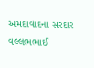અમદાવાદના સરદાર વલ્લભભાઈ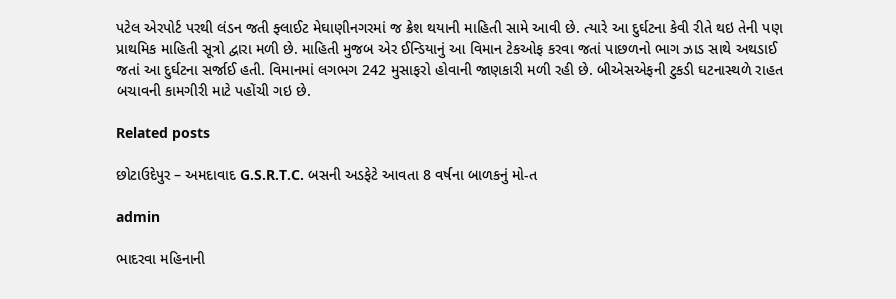પટેલ એરપોર્ટ પરથી લંડન જતી ફ્લાઈટ મેઘાણીનગરમાં જ ક્રેશ થયાની માહિતી સામે આવી છે. ત્યારે આ દુર્ઘટના કેવી રીતે થઇ તેની પણ પ્રાથમિક માહિતી સૂત્રો દ્વારા મળી છે. માહિતી મુજબ એર ઈન્ડિયાનું આ વિમાન ટેકઓફ કરવા જતાં પાછળનો ભાગ ઝાડ સાથે અથડાઈ જતાં આ દુર્ઘટના સર્જાઈ હતી. વિમાનમાં લગભગ 242 મુસાફરો હોવાની જાણકારી મળી રહી છે. બીએસએફની ટુકડી ઘટનાસ્થળે રાહત બચાવની કામગીરી માટે પહોંચી ગઇ છે.

Related posts

છોટાઉદેપુર – અમદાવાદ G.S.R.T.C. બસની અડફેટે આવતા 8 વર્ષના બાળકનું મો-ત

admin

ભાદરવા મહિનાની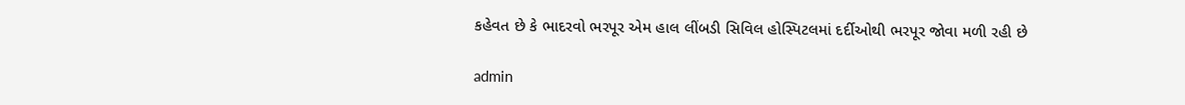કહેવત છે કે ભાદરવો ભરપૂર એમ હાલ લીંબડી સિવિલ હોસ્પિટલમાં દર્દીઓથી ભરપૂર જોવા મળી રહી છે

admin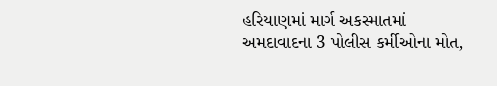હરિયાણમાં માર્ગ અકસ્માતમાં અમદાવાદના 3 પોલીસ કર્મીઓના મોત,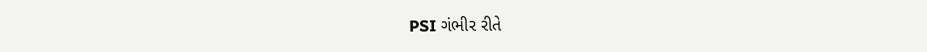PSI ગંભીર રીતે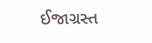ઈજાગ્રસ્ત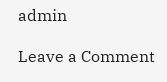admin

Leave a Comment